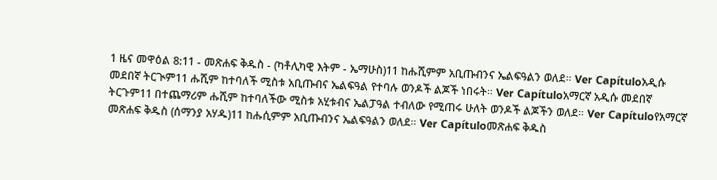1 ዜና መዋዕል 8:11 - መጽሐፍ ቅዱስ - (ካቶሊካዊ እትም - ኤማሁስ)11 ከሑሺምም አቢጡብንና ኤልፍዓልን ወለደ። Ver Capítuloአዲሱ መደበኛ ትርጒም11 ሑሺም ከተባለች ሚስቱ አቢጡብና ኤልፍዓል የተባሉ ወንዶች ልጆች ነበሩት። Ver Capítuloአማርኛ አዲሱ መደበኛ ትርጉም11 በተጨማሪም ሑሺም ከተባለችው ሚስቱ አሂቱብና ኤልፓዓል ተብለው የሚጠሩ ሁለት ወንዶች ልጆችን ወለደ። Ver Capítuloየአማርኛ መጽሐፍ ቅዱስ (ሰማንያ አሃዱ)11 ከሑሲምም አቢጡብንና ኤልፍዓልን ወለደ። Ver Capítuloመጽሐፍ ቅዱስ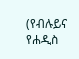(የብሉይና የሐዲስ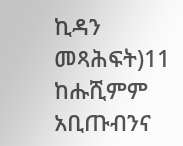ኪዳን መጻሕፍት)11 ከሑሺምም አቢጡብንና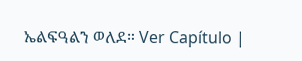ኤልፍዓልን ወለደ። Ver Capítulo |